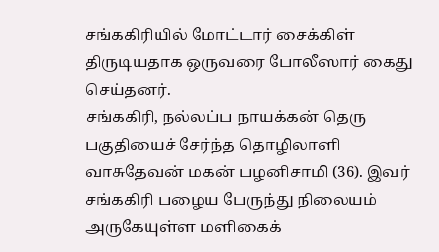சங்ககிரியில் மோட்டார் சைக்கிள் திருடியதாக ஒருவரை போலீஸார் கைது செய்தனர்.
சங்ககிரி, நல்லப்ப நாயக்கன் தெரு பகுதியைச் சேர்ந்த தொழிலாளி வாசுதேவன் மகன் பழனிசாமி (36). இவர் சங்ககிரி பழைய பேருந்து நிலையம் அருகேயுள்ள மளிகைக்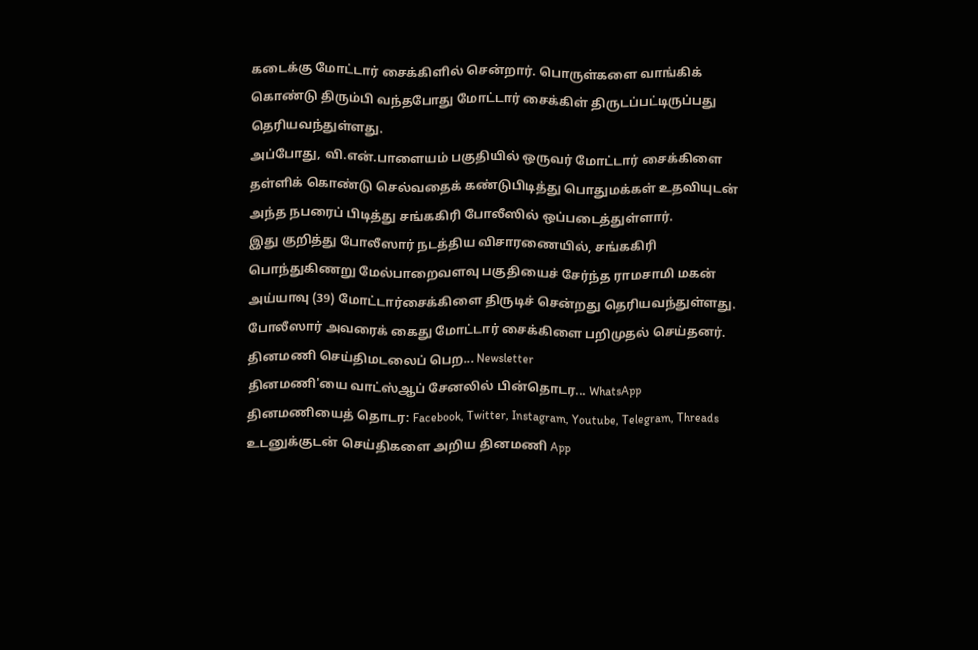கடைக்கு மோட்டார் சைக்கிளில் சென்றார். பொருள்களை வாங்கிக் கொண்டு திரும்பி வந்தபோது மோட்டார் சைக்கிள் திருடப்பட்டிருப்பது தெரியவந்துள்ளது.
அப்போது, வி.என்.பாளையம் பகுதியில் ஒருவர் மோட்டார் சைக்கிளை தள்ளிக் கொண்டு செல்வதைக் கண்டுபிடித்து பொதுமக்கள் உதவியுடன் அந்த நபரைப் பிடித்து சங்ககிரி போலீஸில் ஒப்படைத்துள்ளார்.
இது குறித்து போலீஸார் நடத்திய விசாரணையில், சங்ககிரி பொந்துகிணறு மேல்பாறைவளவு பகுதியைச் சேர்ந்த ராமசாமி மகன் அய்யாவு (39) மோட்டார்சைக்கிளை திருடிச் சென்றது தெரியவந்துள்ளது. போலீஸார் அவரைக் கைது மோட்டார் சைக்கிளை பறிமுதல் செய்தனர்.
தினமணி செய்திமடலைப் பெற... Newsletter
தினமணி'யை வாட்ஸ்ஆப் சேனலில் பின்தொடர... WhatsApp
தினமணியைத் தொடர: Facebook, Twitter, Instagram, Youtube, Telegram, Threads
உடனுக்குடன் செய்திகளை அறிய தினமணி App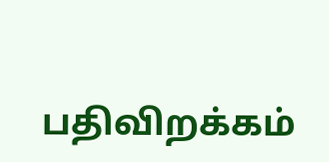பதிவிறக்கம்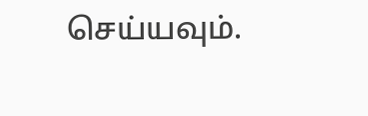செய்யவும்.